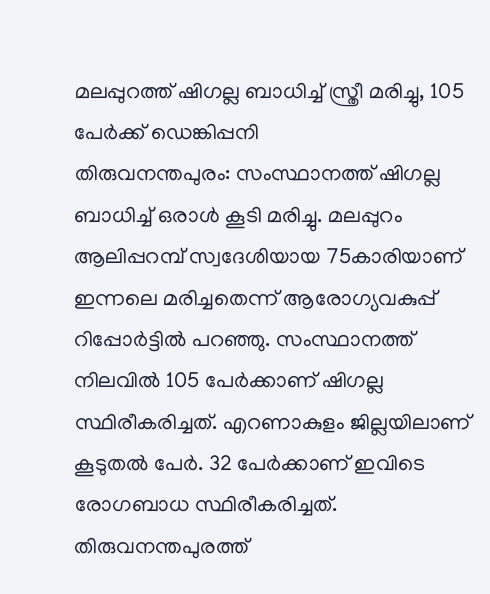മലപ്പുറത്ത് ഷിഗല്ല ബാധിച്ച് സ്ത്രീ മരിച്ചു, 105 പേർക്ക് ഡെങ്കിപ്പനി
തിരുവനന്തപുരം: സംസ്ഥാനത്ത് ഷിഗല്ല ബാധിച്ച് ഒരാൾ കൂടി മരിച്ചു. മലപ്പുറം ആലിപ്പറമ്പ് സ്വദേശിയായ 75കാരിയാണ് ഇന്നലെ മരിച്ചതെന്ന് ആരോഗ്യവകുപ്പ് റിപ്പോർട്ടിൽ പറഞ്ഞു. സംസ്ഥാനത്ത് നിലവിൽ 105 പേർക്കാണ് ഷിഗല്ല സ്ഥിരീകരിച്ചത്. എറണാകുളം ജില്ലയിലാണ് കൂടുതൽ പേർ. 32 പേർക്കാണ് ഇവിടെ രോഗബാധ സ്ഥിരീകരിച്ചത്. തിരുവനന്തപുരത്ത്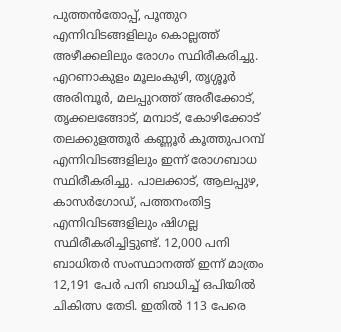പുത്തൻതോപ്പ്, പൂന്തുറ എന്നിവിടങ്ങളിലും കൊല്ലത്ത് അഴീക്കലിലും രോഗം സ്ഥിരീകരിച്ചു. എറണാകുളം മൂലംകുഴി, തൃശ്ശൂർ അരിമ്പൂർ, മലപ്പുറത്ത് അരീക്കോട്, തൃക്കലങ്ങോട്, മമ്പാട്, കോഴിക്കോട് തലക്കുളത്തൂർ കണ്ണൂർ കൂത്തുപറമ്പ് എന്നിവിടങ്ങളിലും ഇന്ന് രോഗബാധ സ്ഥിരീകരിച്ചു. പാലക്കാട്, ആലപ്പുഴ, കാസർഗോഡ്, പത്തനംതിട്ട എന്നിവിടങ്ങളിലും ഷിഗല്ല സ്ഥിരീകരിച്ചിട്ടുണ്ട്. 12,000 പനി ബാധിതർ സംസ്ഥാനത്ത് ഇന്ന് മാത്രം 12,191 പേർ പനി ബാധിച്ച് ഒപിയിൽ ചികിത്സ തേടി. ഇതിൽ 113 പേരെ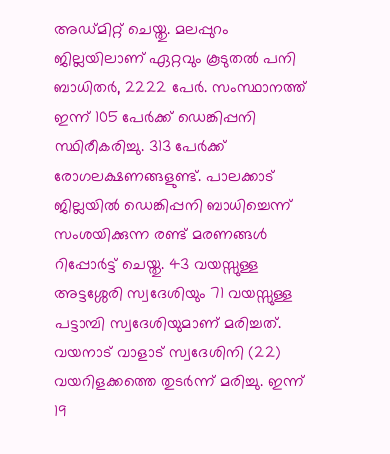അഡ്മിറ്റ് ചെയ്തു. മലപ്പുറം ജില്ലയിലാണ് ഏറ്റവും കൂടുതൽ പനി ബാധിതർ, 2222 പേർ. സംസ്ഥാനത്ത് ഇന്ന് 105 പേർക്ക് ഡെങ്കിപ്പനി സ്ഥിരീകരിച്ചു. 313 പേർക്ക് രോഗലക്ഷണങ്ങളുണ്ട്. പാലക്കാട് ജില്ലയിൽ ഡെങ്കിപ്പനി ബാധിച്ചെന്ന് സംശയിക്കുന്ന രണ്ട് മരണങ്ങൾ റിപ്പോർട്ട് ചെയ്തു. 43 വയസ്സുള്ള അട്ടശ്ശേരി സ്വദേശിയും 71 വയസ്സുള്ള പട്ടാമ്പി സ്വദേശിയുമാണ് മരിച്ചത്. വയനാട് വാളാട് സ്വദേശിനി (22) വയറിളക്കത്തെ തുടർന്ന് മരിച്ചു. ഇന്ന് 19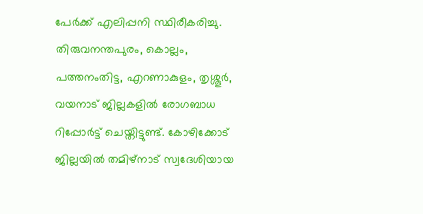പേർക്ക് എലിപ്പനി സ്ഥിരീകരിച്ചു. തിരുവനന്തപുരം, കൊല്ലം, പത്തനംതിട്ട, എറണാകുളം, തൃശ്ശൂർ, വയനാട് ജില്ലകളിൽ രോഗബാധ റിപ്പോർട്ട് ചെയ്തിട്ടുണ്ട്. കോഴിക്കോട് ജില്ലയിൽ തമിഴ്നാട് സ്വദേശിയായ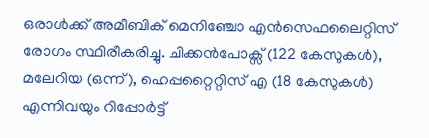ഒരാൾക്ക് അമീബിക് മെനിഞ്ചോ എൻസെഫലൈറ്റിസ് രോഗം സ്ഥിരീകരിച്ചു. ചിക്കൻപോക്സ് (122 കേസുകൾ), മലേറിയ (ഒന്ന്), ഹെപ്പറ്റൈറ്റിസ് എ (18 കേസുകൾ) എന്നിവയും റിപ്പോർട്ട്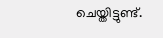ചെയ്തിട്ടുണ്ട്.